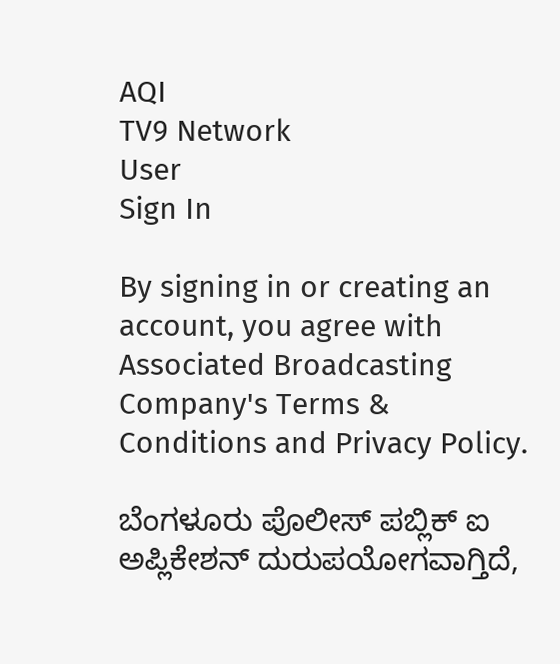AQI
TV9 Network
User
Sign In

By signing in or creating an account, you agree with Associated Broadcasting Company's Terms & Conditions and Privacy Policy.

ಬೆಂಗಳೂರು ಪೊಲೀಸ್ ಪಬ್ಲಿಕ್ ಐ ಅಪ್ಲಿಕೇಶನ್ ದುರುಪಯೋಗವಾಗ್ತಿದೆ,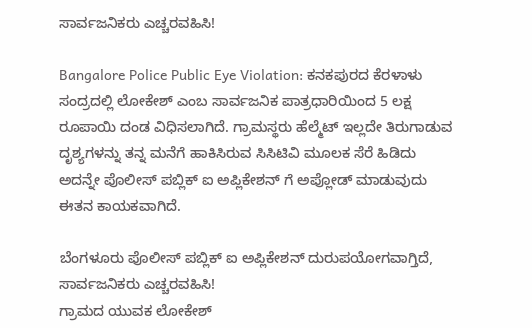ಸಾರ್ವಜನಿಕರು ಎಚ್ಚರವಹಿಸಿ!

Bangalore Police Public Eye Violation: ಕನಕಪುರದ ಕೆರಳಾಳು ಸಂದ್ರದಲ್ಲಿ ಲೋಕೇಶ್ ಎಂಬ ಸಾರ್ವಜನಿಕ ಪಾತ್ರಧಾರಿಯಿಂದ 5 ಲಕ್ಷ ರೂಪಾಯಿ ದಂಡ ವಿಧಿಸಲಾಗಿದೆ. ಗ್ರಾಮಸ್ಥರು ಹೆಲ್ಮೆಟ್ ಇಲ್ಲದೇ ತಿರುಗಾಡುವ ದೃಶ್ಯಗಳನ್ನು ತನ್ನ ಮನೆಗೆ ಹಾಕಿಸಿರುವ ಸಿಸಿಟಿವಿ ಮೂಲಕ ಸೆರೆ ಹಿಡಿದು ಅದನ್ನೇ ಪೊಲೀಸ್ ಪಬ್ಲಿಕ್ ಐ ಅಪ್ಲಿಕೇಶನ್ ಗೆ ಅಪ್ಲೋಡ್ ಮಾಡುವುದು ಈತನ ಕಾಯಕವಾಗಿದೆ.

ಬೆಂಗಳೂರು ಪೊಲೀಸ್ ಪಬ್ಲಿಕ್ ಐ ಅಪ್ಲಿಕೇಶನ್ ದುರುಪಯೋಗವಾಗ್ತಿದೆ, ಸಾರ್ವಜನಿಕರು ಎಚ್ಚರವಹಿಸಿ!
ಗ್ರಾಮದ ಯುವಕ ಲೋಕೇಶ್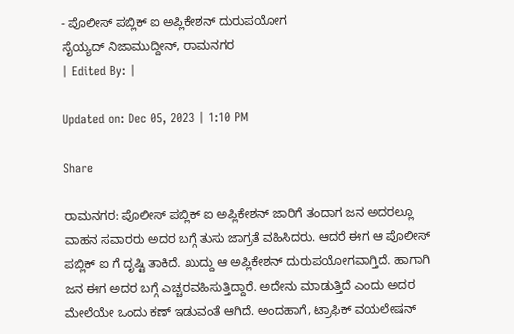- ಪೊಲೀಸ್ ಪಬ್ಲಿಕ್ ಐ ಅಪ್ಲಿಕೇಶನ್ ದುರುಪಯೋಗ
ಸೈಯ್ಯದ್ ನಿಜಾಮುದ್ದೀನ್, ರಾಮನಗರ
| Edited By: |

Updated on: Dec 05, 2023 | 1:10 PM

Share

ರಾಮನಗರ: ಪೊಲೀಸ್ ಪಬ್ಲಿಕ್ ಐ ಅಪ್ಲಿಕೇಶನ್ ಜಾರಿಗೆ ತಂದಾಗ ಜನ ಅದರಲ್ಲೂ ವಾಹನ ಸವಾರರು ಅದರ ಬಗ್ಗೆ ತುಸು ಜಾಗ್ರತೆ ವಹಿಸಿದರು. ಆದರೆ ಈಗ ಆ ಪೊಲೀಸ್ ಪಬ್ಲಿಕ್ ಐ ಗೆ ದೃಷ್ಟಿ ತಾಕಿದೆ. ಖುದ್ದು ಆ ಅಪ್ಲಿಕೇಶನ್ ದುರುಪಯೋಗವಾಗ್ತಿದೆ. ಹಾಗಾಗಿ ಜನ ಈಗ ಅದರ ಬಗ್ಗೆ ಎಚ್ಚರವಹಿಸುತ್ತಿದ್ದಾರೆ. ಅದೇನು ಮಾಡುತ್ತಿದೆ ಎಂದು ಅದರ ಮೇಲೆಯೇ ಒಂದು ಕಣ್ ಇಡುವಂತೆ ಆಗಿದೆ. ಅಂದಹಾಗೆ, ಟ್ರಾಫಿಕ್ ವಯಲೇಷನ್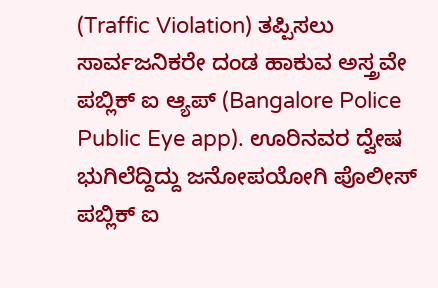(Traffic Violation) ತಪ್ಪಿಸಲು ಸಾರ್ವಜನಿಕರೇ ದಂಡ ಹಾಕುವ ಅಸ್ತ್ರವೇ ಪಬ್ಲಿಕ್ ಐ ಆ್ಯಪ್ (Bangalore Police Public Eye app). ಊರಿನವರ ದ್ವೇಷ ಭುಗಿಲೆದ್ದಿದ್ದು ಜನೋಪಯೋಗಿ ಪೊಲೀಸ್ ಪಬ್ಲಿಕ್ ಐ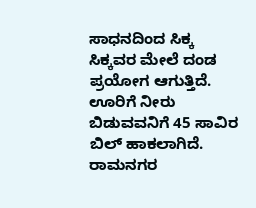ಸಾಧನದಿಂದ ಸಿಕ್ಕ ಸಿಕ್ಕವರ ಮೇಲೆ ದಂಡ ಪ್ರಯೋಗ ಆಗುತ್ತಿದೆ. ಊರಿಗೆ ನೀರು ಬಿಡುವವನಿಗೆ 45 ಸಾವಿರ ಬಿಲ್ ಹಾಕಲಾಗಿದೆ. ರಾಮನಗರ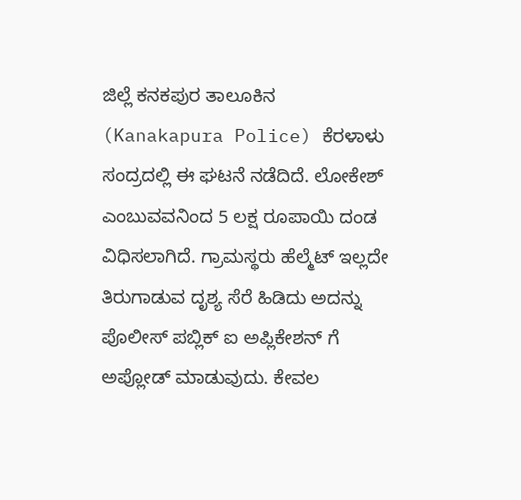ಜಿಲ್ಲೆ ಕನಕಪುರ ತಾಲೂಕಿನ (Kanakapura Police) ಕೆರಳಾಳು ಸಂದ್ರದಲ್ಲಿ ಈ ಘಟನೆ ನಡೆದಿದೆ. ಲೋಕೇಶ್ ಎಂಬುವವನಿಂದ 5 ಲಕ್ಷ ರೂಪಾಯಿ ದಂಡ ವಿಧಿಸಲಾಗಿದೆ. ಗ್ರಾಮಸ್ಥರು ಹೆಲ್ಮೆಟ್ ಇಲ್ಲದೇ ತಿರುಗಾಡುವ ದೃಶ್ಯ ಸೆರೆ ಹಿಡಿದು ಅದನ್ನು ಪೊಲೀಸ್ ಪಬ್ಲಿಕ್ ಐ ಅಪ್ಲಿಕೇಶನ್ ಗೆ ಅಪ್ಲೋಡ್ ಮಾಡುವುದು. ಕೇವಲ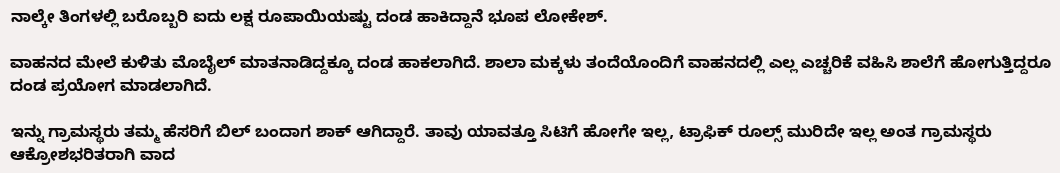ನಾಲ್ಕೇ ತಿಂಗಳಲ್ಲಿ ಬರೊಬ್ಬರಿ ಐದು ಲಕ್ಷ ರೂಪಾಯಿಯಷ್ಟು ‌ದಂಡ ಹಾಕಿದ್ದಾನೆ ಭೂಪ ಲೋಕೇಶ್.

ವಾಹನದ ಮೇಲೆ ಕುಳಿತು ಮೊಬೈಲ್ ಮಾತನಾಡಿದ್ದಕ್ಕೂ ದಂಡ ಹಾಕಲಾಗಿದೆ. ಶಾಲಾ ಮಕ್ಕಳು ತಂದೆಯೊಂದಿಗೆ ವಾಹನದಲ್ಲಿ ಎಲ್ಲ ಎಚ್ಚರಿಕೆ ವಹಿಸಿ ಶಾಲೆಗೆ ಹೋಗುತ್ತಿದ್ದರೂ ದಂಡ ಪ್ರಯೋಗ ಮಾಡಲಾಗಿದೆ.

ಇನ್ನು ಗ್ರಾಮಸ್ಥರು ತಮ್ಮ ಹೆಸರಿಗೆ ಬಿಲ್ ಬಂದಾಗ ಶಾಕ್ ಆಗಿದ್ದಾರೆ. ತಾವು ಯಾವತ್ತೂ ಸಿಟಿಗೆ ಹೋಗೇ ಇಲ್ಲ, ಟ್ರಾಫಿಕ್ ರೂಲ್ಸ್ ಮುರಿದೇ‌ ಇಲ್ಲ ಅಂತ ಗ್ರಾಮಸ್ಥರು ಆಕ್ರೋಶಭರಿತರಾಗಿ ವಾದ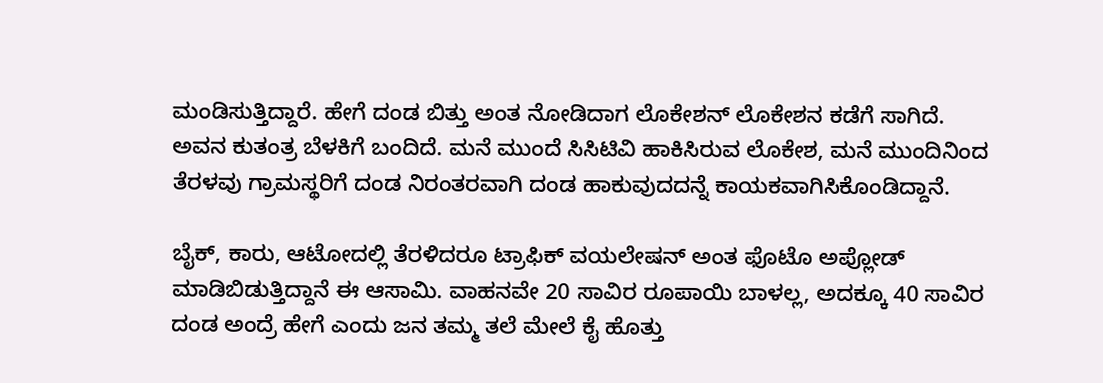ಮಂಡಿಸುತ್ತಿದ್ದಾರೆ. ಹೇಗೆ ದಂಡ‌‌ ಬಿತ್ತು ಅಂತ ನೋಡಿದಾಗ ಲೊಕೇಶನ್ ಲೊಕೇಶನ ಕಡೆಗೆ ಸಾಗಿದೆ. ಅವನ ಕುತಂತ್ರ ಬೆಳಕಿಗೆ ಬಂದಿದೆ. ಮನೆ ಮುಂದೆ ಸಿಸಿಟಿವಿ ಹಾಕಿಸಿರುವ ಲೊಕೇಶ, ಮನೆ ಮುಂದಿನಿಂದ ತೆರಳವು ಗ್ರಾಮಸ್ಥರಿಗೆ ದಂಡ ನಿರಂತರವಾಗಿ ದಂಡ ಹಾಕುವುದದನ್ನೆ ಕಾಯಕವಾಗಿಸಿಕೊಂಡಿದ್ದಾನೆ.

ಬೈಕ್, ಕಾರು, ಆಟೋದಲ್ಲಿ ತೆರಳಿದರೂ ಟ್ರಾಫಿಕ್ ವಯಲೇಷನ್ ಅಂತ ಫೊಟೊ ಅಪ್ಲೋಡ್ ಮಾಡಿಬಿಡುತ್ತಿದ್ದಾನೆ ಈ ಆಸಾಮಿ. ವಾಹನವೇ 20 ಸಾವಿರ ರೂಪಾಯಿ ಬಾಳಲ್ಲ, ಅದಕ್ಕೂ 40 ಸಾವಿರ ದಂಡ ಅಂದ್ರೆ ಹೇಗೆ ಎಂದು ಜನ ತಮ್ಮ ತಲೆ ಮೇಲೆ ಕೈ ಹೊತ್ತು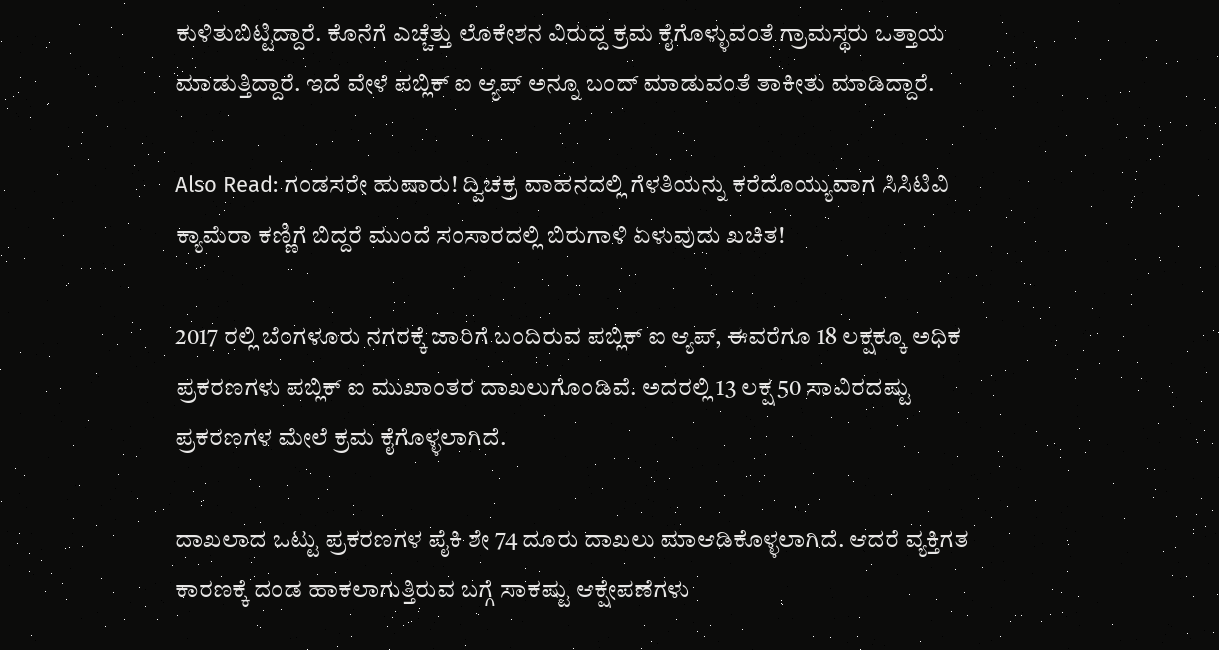ಕುಳಿತುಬಿಟ್ಟಿದ್ದಾರೆ. ಕೊನೆಗೆ ಎಚ್ಚೆತ್ತು ಲೊಕೇಶನ ವಿರುದ್ದ ಕ್ರಮ ಕೈಗೊಳ್ಳುವಂತೆ ಗ್ರಾಮಸ್ಥರು ಒತ್ತಾಯ ಮಾಡುತ್ತಿದ್ದಾರೆ. ಇದೆ ವೇಳೆ ಪಬ್ಲಿಕ್ ಐ ಆ್ಯಪ್ ಅನ್ನೂ ಬಂದ್ ಮಾಡುವಂತೆ ತಾಕೀತು ಮಾಡಿದ್ದಾರೆ.

Also Read: ಗಂಡಸರೇ ಹುಷಾರು! ದ್ವಿಚಕ್ರ ವಾಹನದಲ್ಲಿ ಗೆಳತಿಯನ್ನು ಕರೆದೊಯ್ಯುವಾಗ ಸಿಸಿಟಿವಿ ಕ್ಯಾಮೆರಾ ಕಣ್ಣಿಗೆ ಬಿದ್ದರೆ ಮುಂದೆ ಸಂಸಾರದಲ್ಲಿ ಬಿರುಗಾಳಿ ಏಳುವುದು ಖಚಿತ!

2017 ರಲ್ಲಿ ಬೆಂಗಳೂರು ನಗರಕ್ಕೆ ಜಾರಿಗೆ ಬಂದಿರುವ ಪಬ್ಲಿಕ್ ಐ ಆ್ಯಪ್, ಈವರೆಗೂ 18 ಲಕ್ಷಕ್ಕೂ ಅಧಿಕ ಪ್ರಕರಣಗಳು ಪಬ್ಲಿಕ್ ಐ ಮುಖಾಂತರ ದಾಖಲುಗೊಂಡಿವೆ. ಅದರಲ್ಲಿ 13 ಲಕ್ಷ 50 ಸಾವಿರದಷ್ಟು ಪ್ರಕರಣಗಳ ಮೇಲೆ ಕ್ರಮ ಕೈಗೊಳ್ಳಲಾಗಿದೆ.

ದಾಖಲಾದ ಒಟ್ಟು ಪ್ರಕರಣಗಳ ಪೈಕಿ ಶೇ 74 ದೂರು ದಾಖಲು ಮಾಆಡಿಕೊಳ್ಳಲಾಗಿದೆ. ಆದರೆ ವ್ಯಕ್ತಿಗತ ಕಾರಣಕ್ಕೆ ದಂಡ ಹಾಕಲಾಗುತ್ತಿರುವ ಬಗ್ಗೆ ಸಾಕಷ್ಟು ಆಕ್ಷೇಪಣೆಗಳು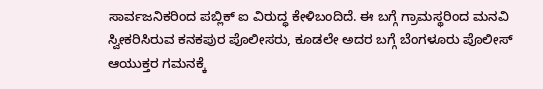ಸಾರ್ವಜನಿಕರಿಂದ ಪಬ್ಲಿಕ್ ಐ ವಿರುದ್ಧ ಕೇಳಿಬಂದಿದೆ. ಈ ಬಗ್ಗೆ ಗ್ರಾಮಸ್ಥರಿಂದ ಮನವಿ ಸ್ವೀಕರಿಸಿರುವ ಕನಕಪುರ ಪೊಲೀಸರು, ಕೂಡಲೇ ಅದರ ಬಗ್ಗೆ ಬೆಂಗಳೂರು ಪೊಲೀಸ್ ಆಯುಕ್ತರ ಗಮನಕ್ಕೆ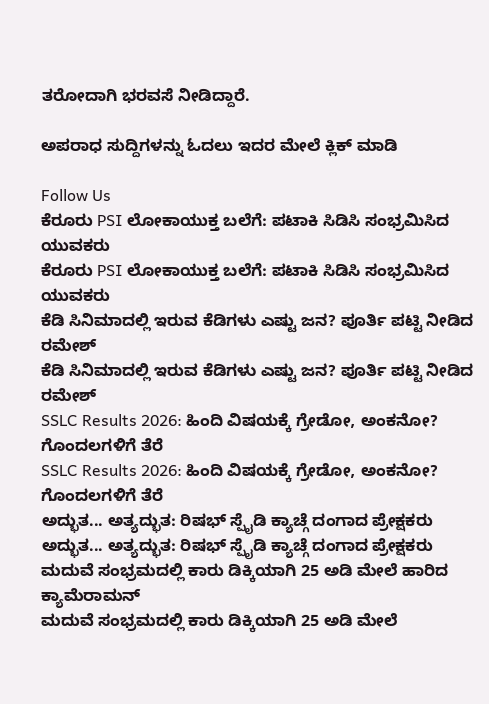ತರೋದಾಗಿ ಭರವಸೆ ನೀಡಿದ್ದಾರೆ.

ಅಪರಾಧ ಸುದ್ದಿಗಳನ್ನು ಓದಲು ಇದರ ಮೇಲೆ ಕ್ಲಿಕ್ ಮಾಡಿ

Follow Us
ಕೆರೂರು PSI ಲೋಕಾಯುಕ್ತ ಬಲೆಗೆ: ಪಟಾಕಿ ಸಿಡಿಸಿ ಸಂಭ್ರಮಿಸಿದ ಯುವಕರು
ಕೆರೂರು PSI ಲೋಕಾಯುಕ್ತ ಬಲೆಗೆ: ಪಟಾಕಿ ಸಿಡಿಸಿ ಸಂಭ್ರಮಿಸಿದ ಯುವಕರು
ಕೆಡಿ ಸಿನಿಮಾದಲ್ಲಿ ಇರುವ ಕೆಡಿಗಳು ಎಷ್ಟು ಜನ? ಪೂರ್ತಿ ಪಟ್ಟಿ ನೀಡಿದ ರಮೇಶ್
ಕೆಡಿ ಸಿನಿಮಾದಲ್ಲಿ ಇರುವ ಕೆಡಿಗಳು ಎಷ್ಟು ಜನ? ಪೂರ್ತಿ ಪಟ್ಟಿ ನೀಡಿದ ರಮೇಶ್
SSLC Results 2026: ಹಿಂದಿ ವಿಷಯಕ್ಕೆ ಗ್ರೇಡೋ, ಅಂಕನೋ? ಗೊಂದಲಗಳಿಗೆ ತೆರೆ
SSLC Results 2026: ಹಿಂದಿ ವಿಷಯಕ್ಕೆ ಗ್ರೇಡೋ, ಅಂಕನೋ? ಗೊಂದಲಗಳಿಗೆ ತೆರೆ
ಅದ್ಭುತ... ಅತ್ಯದ್ಭುತ: ರಿಷಭ್ ಸ್ಪೈಡಿ ಕ್ಯಾಚ್ಗೆ ದಂಗಾದ ಪ್ರೇಕ್ಷಕರು
ಅದ್ಭುತ... ಅತ್ಯದ್ಭುತ: ರಿಷಭ್ ಸ್ಪೈಡಿ ಕ್ಯಾಚ್ಗೆ ದಂಗಾದ ಪ್ರೇಕ್ಷಕರು
ಮದುವೆ ಸಂಭ್ರಮದಲ್ಲಿ ಕಾರು ಡಿಕ್ಕಿಯಾಗಿ 25 ಅಡಿ ಮೇಲೆ ಹಾರಿದ ಕ್ಯಾಮೆರಾಮನ್
ಮದುವೆ ಸಂಭ್ರಮದಲ್ಲಿ ಕಾರು ಡಿಕ್ಕಿಯಾಗಿ 25 ಅಡಿ ಮೇಲೆ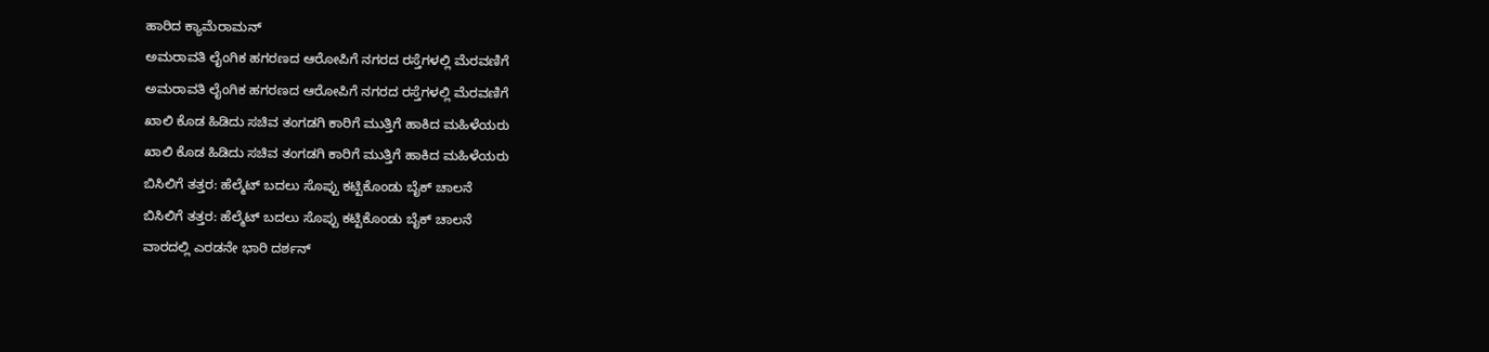ಹಾರಿದ ಕ್ಯಾಮೆರಾಮನ್
ಅಮರಾವತಿ ಲೈಂಗಿಕ ಹಗರಣದ ಆರೋಪಿಗೆ ನಗರದ ರಸ್ತೆಗಳಲ್ಲಿ ಮೆರವಣಿಗೆ
ಅಮರಾವತಿ ಲೈಂಗಿಕ ಹಗರಣದ ಆರೋಪಿಗೆ ನಗರದ ರಸ್ತೆಗಳಲ್ಲಿ ಮೆರವಣಿಗೆ
ಖಾಲಿ ಕೊಡ ಹಿಡಿದು ಸಚಿವ ತಂಗಡಗಿ ಕಾರಿಗೆ ಮುತ್ತಿಗೆ ಹಾಕಿದ ಮಹಿಳೆಯರು
ಖಾಲಿ ಕೊಡ ಹಿಡಿದು ಸಚಿವ ತಂಗಡಗಿ ಕಾರಿಗೆ ಮುತ್ತಿಗೆ ಹಾಕಿದ ಮಹಿಳೆಯರು
ಬಿಸಿಲಿಗೆ ತತ್ತರ: ಹೆಲ್ಮೆಟ್ ಬದಲು ಸೊಪ್ಪು ಕಟ್ಟಿಕೊಂಡು ಬೈಕ್ ಚಾಲನೆ
ಬಿಸಿಲಿಗೆ ತತ್ತರ: ಹೆಲ್ಮೆಟ್ ಬದಲು ಸೊಪ್ಪು ಕಟ್ಟಿಕೊಂಡು ಬೈಕ್ ಚಾಲನೆ
ವಾರದಲ್ಲಿ ಎರಡನೇ ಭಾರಿ ದರ್ಶನ್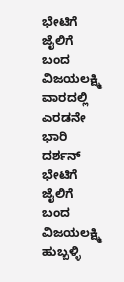ಭೇಟಿಗೆ ಜೈಲಿಗೆ ಬಂದ ವಿಜಯಲಕ್ಷ್ಮಿ
ವಾರದಲ್ಲಿ ಎರಡನೇ ಭಾರಿ ದರ್ಶನ್ ಭೇಟಿಗೆ ಜೈಲಿಗೆ ಬಂದ ವಿಜಯಲಕ್ಷ್ಮಿ
ಹುಬ್ಬಳ್ಳಿ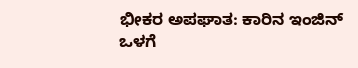ಭೀಕರ ಅಪಘಾತ: ಕಾರಿನ ಇಂಜಿನ್ ಒಳಗೆ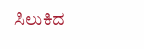ಸಿಲುಕಿದ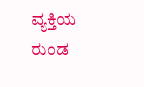ವ್ಯಕ್ತಿಯ ರುಂಡ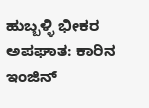ಹುಬ್ಬಳ್ಳಿ ಭೀಕರ ಅಪಘಾತ: ಕಾರಿನ ಇಂಜಿನ್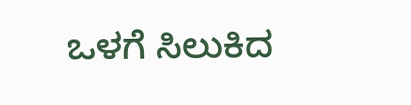ಒಳಗೆ ಸಿಲುಕಿದ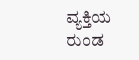ವ್ಯಕ್ತಿಯ ರುಂಡ